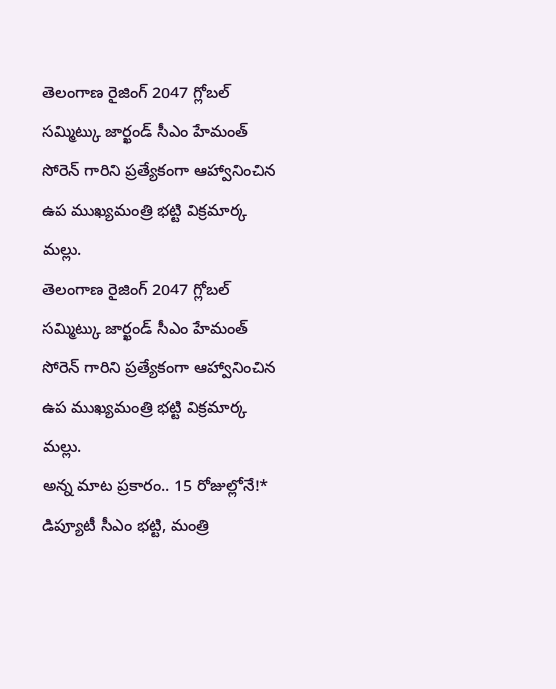తెలంగాణ రైజింగ్ 2047 గ్లోబల్ సమ్మిట్కు జార్ఖండ్ సీఎం హేమంత్ సోరెన్ గారిని ప్రత్యేకంగా ఆహ్వానించిన ఉప ముఖ్యమంత్రి భట్టి విక్రమార్క మల్లు.
తెలంగాణ రైజింగ్ 2047 గ్లోబల్ సమ్మిట్కు జార్ఖండ్ సీఎం హేమంత్ సోరెన్ గారిని ప్రత్యేకంగా ఆహ్వానించిన ఉప ముఖ్యమంత్రి భట్టి విక్రమార్క మల్లు.
అన్న మాట ప్రకారం.. 15 రోజుల్లోనే!* డిప్యూటీ సీఎం భట్టి, మంత్రి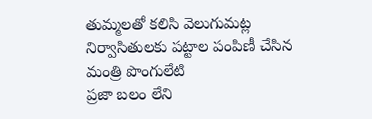తుమ్మలతో కలిసి వెలుగుమట్ల నిర్వాసితులకు పట్టాల పంపిణీ చేసిన మంత్రి పొంగులేటి
ప్రజా బలం లేని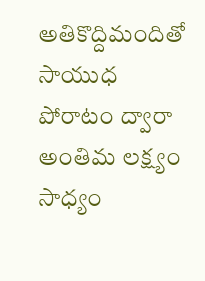అతికొద్దిమందితో సాయుధ పోరాటం ద్వారా అంతిమ లక్ష్యం సాధ్యం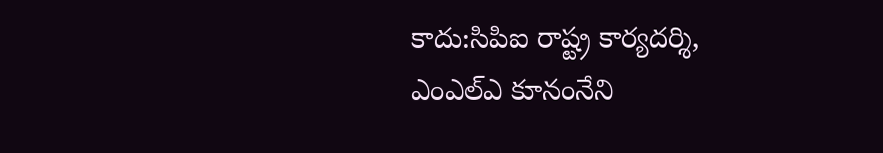కాదు:సిపిఐ రాష్ట్ర కార్యదర్శి, ఎంఎల్ఎ కూనంనేని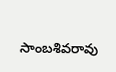సాంబశివరావు